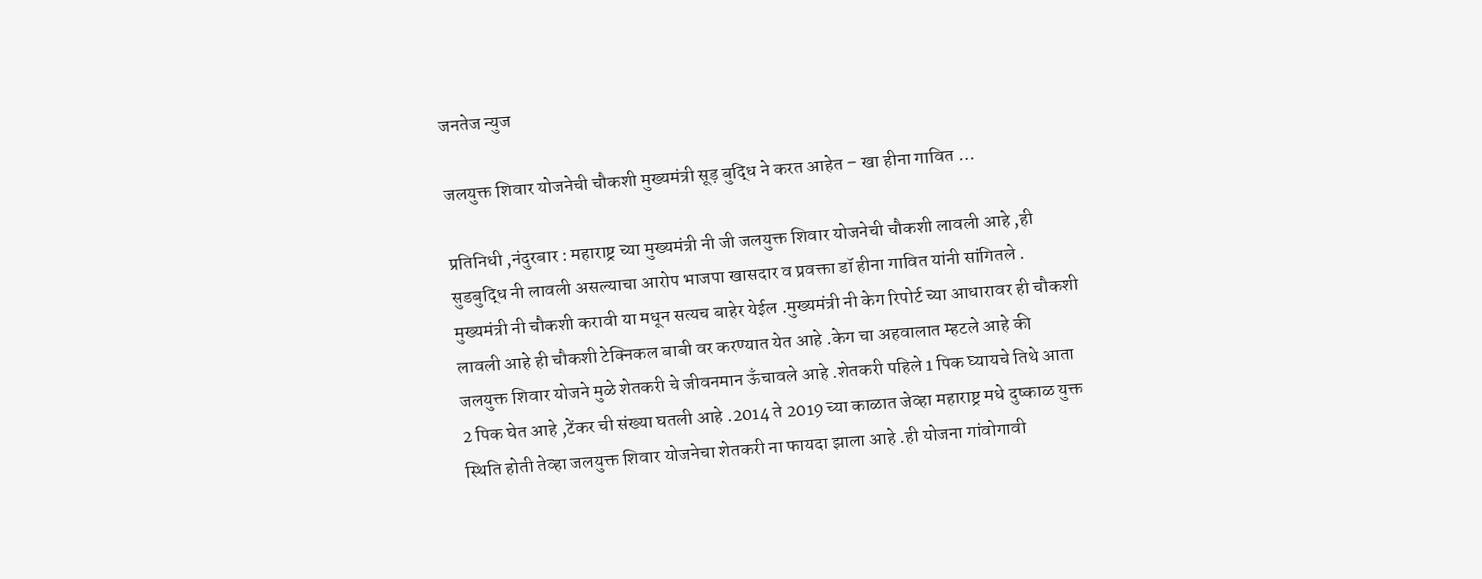जनतेज न्युज

जलयुक्त शिवार योजनेची चौकशी मुख्यमंत्री सूड़ बुद्धि ने करत आहेत – खा हीना गावित …

प्रतिनिधी ,नंदुरबार : महाराष्ट्र च्या मुख्यमंत्री नी जी जलयुक्त शिवार योजनेची चौकशी लावली आहे ,ही सुडबुद्धि नी लावली असल्याचा आरोप भाजपा खासदार व प्रवक्ता डॉ हीना गावित यांनी सांगितले .
मुख्यमंत्री नी चौकशी करावी या मधून सत्यच बाहेर येईल .मुख्यमंत्री नी केग रिपोर्ट च्या आधारावर ही चौकशी लावली आहे ही चौकशी टेक्निकल बाबी वर करण्यात येत आहे .केग चा अहवालात म्हटले आहे की जलयुक्त शिवार योजने मुळे शेतकरी चे जीवनमान ऊँचावले आहे .शेतकरी पहिले 1 पिक घ्यायचे तिथे आता 2 पिक घेत आहे ,टेंकर ची संख्या घतली आहे .2014 ते 2019 च्या काळात जेव्हा महाराष्ट्र मधे दुष्काळ युक्त स्थिति होती तेव्हा जलयुक्त शिवार योजनेचा शेतकरी ना फायदा झाला आहे .ही योजना गांवोगावी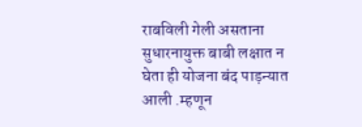राबविली गेली असताना सुधारनायुक्त बाबी लक्षात न घेता ही योजना बंद पाड़न्यात आली .म्हणून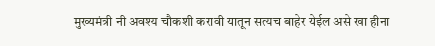मुख्यमंत्री नी अवश्य चौकशी करावी यातून सत्यच बाहेर येईल असे खा हीना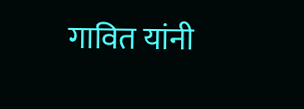गावित यांनी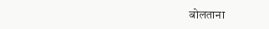बोलताना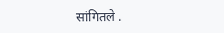सांगितले .